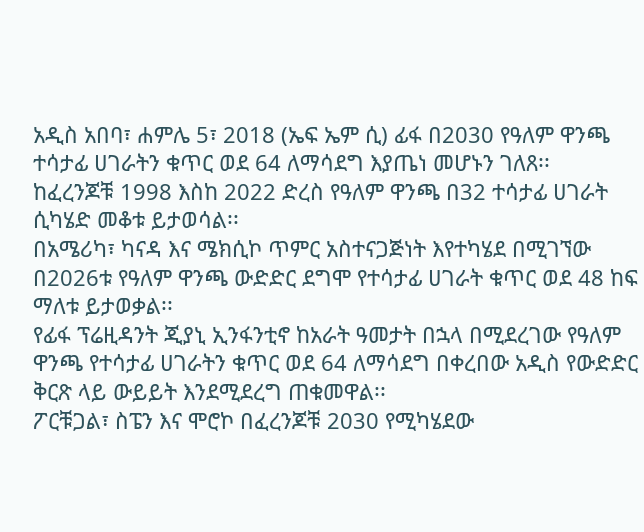አዲስ አበባ፣ ሐምሌ 5፣ 2018 (ኤፍ ኤም ሲ) ፊፋ በ2030 የዓለም ዋንጫ ተሳታፊ ሀገራትን ቁጥር ወደ 64 ለማሳደግ እያጤነ መሆኑን ገለጸ፡፡
ከፈረንጆቹ 1998 እስከ 2022 ድረስ የዓለም ዋንጫ በ32 ተሳታፊ ሀገራት ሲካሄድ መቆቱ ይታወሳል፡፡
በአሜሪካ፣ ካናዳ እና ሜክሲኮ ጥምር አስተናጋጅነት እየተካሄደ በሚገኘው በ2026ቱ የዓለም ዋንጫ ውድድር ደግሞ የተሳታፊ ሀገራት ቁጥር ወደ 48 ከፍ ማለቱ ይታወቃል፡፡
የፊፋ ፕሬዚዳንት ጂያኒ ኢንፋንቲኖ ከአራት ዓመታት በኋላ በሚደረገው የዓለም ዋንጫ የተሳታፊ ሀገራትን ቁጥር ወደ 64 ለማሳደግ በቀረበው አዲስ የውድድር ቅርጽ ላይ ውይይት እንደሚደረግ ጠቁመዋል፡፡
ፖርቹጋል፣ ስፔን እና ሞሮኮ በፈረንጆቹ 2030 የሚካሄደው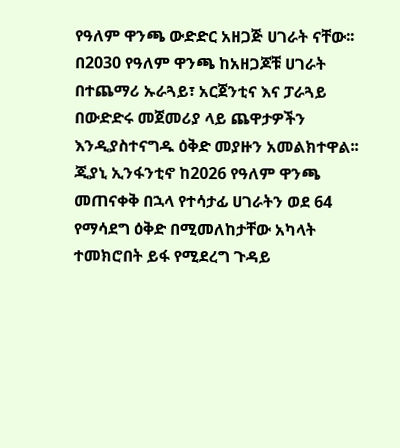የዓለም ዋንጫ ውድድር አዘጋጅ ሀገራት ናቸው፡፡
በ2030 የዓለም ዋንጫ ከአዘጋጆቹ ሀገራት በተጨማሪ ኡራጓይ፣ አርጀንቲና እና ፓራጓይ በውድድሩ መጀመሪያ ላይ ጨዋታዎችን እንዲያስተናግዱ ዕቅድ መያዙን አመልክተዋል፡፡
ጂያኒ ኢንፋንቲኖ ከ2026 የዓለም ዋንጫ መጠናቀቅ በኋላ የተሳታፊ ሀገራትን ወደ 64 የማሳደግ ዕቅድ በሚመለከታቸው አካላት ተመክሮበት ይፋ የሚደረግ ጉዳይ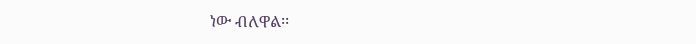ነው ብለዋል፡፡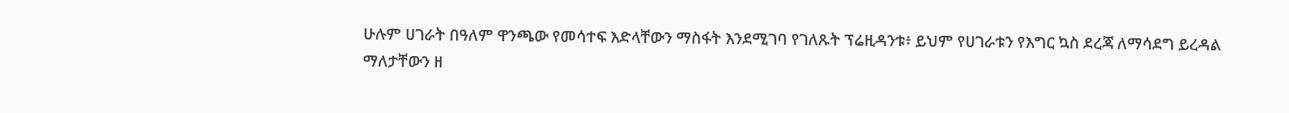ሁሉም ሀገራት በዓለም ዋንጫው የመሳተፍ እድላቸውን ማስፋት እንደሚገባ የገለጹት ፕሬዚዳንቱ፥ ይህም የሀገራቱን የእግር ኳስ ደረጃ ለማሳደግ ይረዳል ማለታቸውን ዘ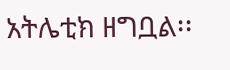አትሌቲክ ዘግቧል፡፡